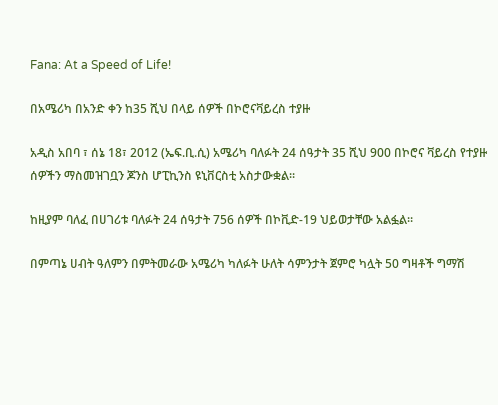Fana: At a Speed of Life!

በአሜሪካ በአንድ ቀን ከ35 ሺህ በላይ ሰዎች በኮሮናቫይረስ ተያዙ

አዲስ አበባ ፣ ሰኔ 18፣ 2012 (ኤፍ.ቢ.ሲ) አሜሪካ ባለፉት 24 ሰዓታት 35 ሺህ 900 በኮሮና ቫይረስ የተያዙ ሰዎችን ማስመዝገቧን ጆንስ ሆፒኪንስ ዩኒቨርስቲ አስታውቋል።

ከዚያም ባለፈ በሀገሪቱ ባለፉት 24 ሰዓታት 756 ሰዎች በኮቪድ-19 ህይወታቸው አልፏል።

በምጣኔ ሀብት ዓለምን በምትመራው አሜሪካ ካለፉት ሁለት ሳምንታት ጀምሮ ካሏት 50 ግዛቶች ግማሽ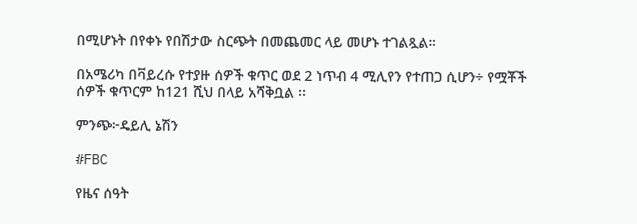በሚሆኑት በየቀኑ የበሽታው ስርጭት በመጨመር ላይ መሆኑ ተገልጿል።

በአሜሪካ በቫይረሱ የተያዙ ሰዎች ቁጥር ወደ 2 ነጥብ 4 ሚሊየን የተጠጋ ሲሆን÷ የሟቾች ሰዎች ቁጥርም ከ121 ሺህ በላይ አሻቅቧል ፡፡

ምንጭ፦ዴይሊ ኔሽን

#FBC

የዜና ሰዓት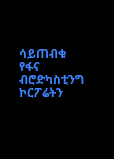ሳይጠብቁ የፋና ብሮድካስቲንግ ኮርፖሬትን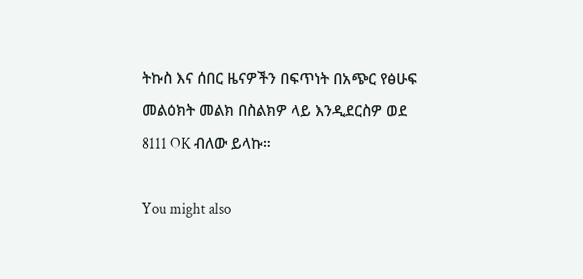ትኩስ እና ሰበር ዜናዎችን በፍጥነት በአጭር የፅሁፍ መልዕክት መልክ በስልክዎ ላይ እንዲደርስዎ ወደ 8111 OK ብለው ይላኩ።

You might also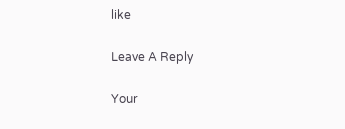like

Leave A Reply

Your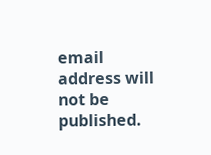email address will not be published.